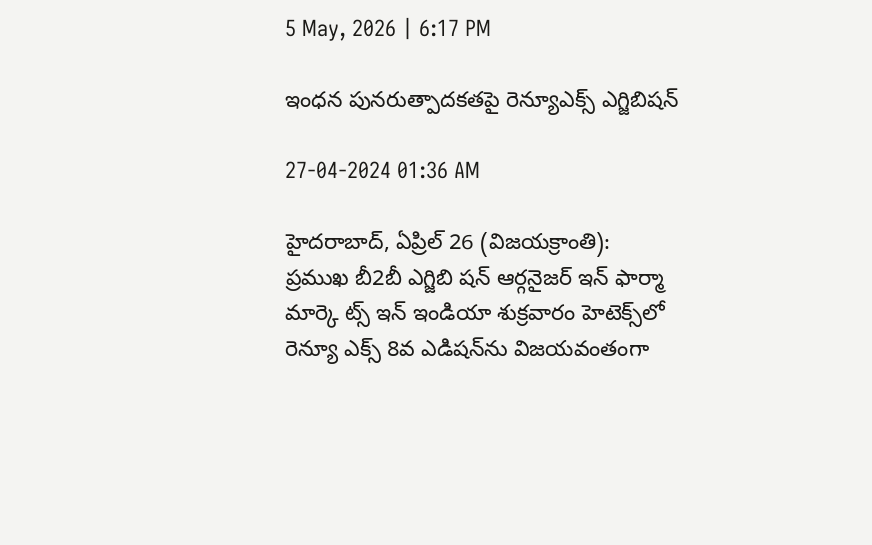5 May, 2026 | 6:17 PM

ఇంధన పునరుత్పాదకతపై రెన్యూఎక్స్ ఎగ్జిబిషన్

27-04-2024 01:36 AM

హైదరాబాద్, ఏప్రిల్ 26 (విజయక్రాంతి): ప్రముఖ బీ2బీ ఎగ్జిబి షన్ ఆర్గనైజర్ ఇన్ ఫార్మా మార్కె ట్స్ ఇన్ ఇండియా శుక్రవారం హెటెక్స్‌లో రెన్యూ ఎక్స్ 8వ ఎడిషన్‌ను విజయవంతంగా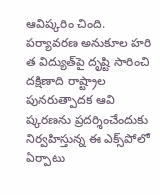ఆవిష్కరిం చింది. పర్యావరణ అనుకూల హరి త విద్యుత్‌పై దృష్టి సారించి దక్షిణాది రాష్ట్రాల పునరుత్పాదక ఆవి ష్కరణను ప్రదర్శించేందుకు నిర్వహిస్తున్న ఈ ఎక్స్‌పోలో ఏర్పాటు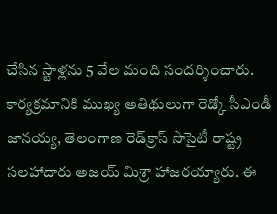చేసిన స్టాళ్లను 5 వేల మంది సందర్శించారు. కార్యక్రమానికి ముఖ్య అతిథులుగా రెడ్కో సీఎండీ జానయ్య, తెలంగాణ రెడ్‌క్రాస్ సొసైటీ రాష్ట్ర సలహాదారు అజయ్ మిశ్రా హాజరయ్యారు. ఈ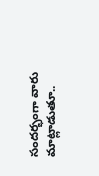సందర్భంగా వారు మాట్లాడుతూ..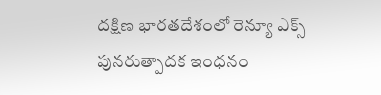దక్షిణ భారతదేశంలో రెన్యూ ఎక్స్ పునరుత్పాదక ఇంధనం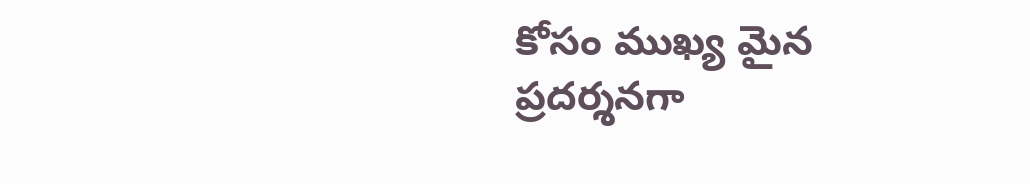కోసం ముఖ్య మైన ప్రదర్శనగా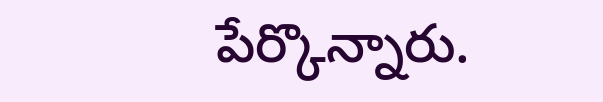పేర్కొన్నారు.